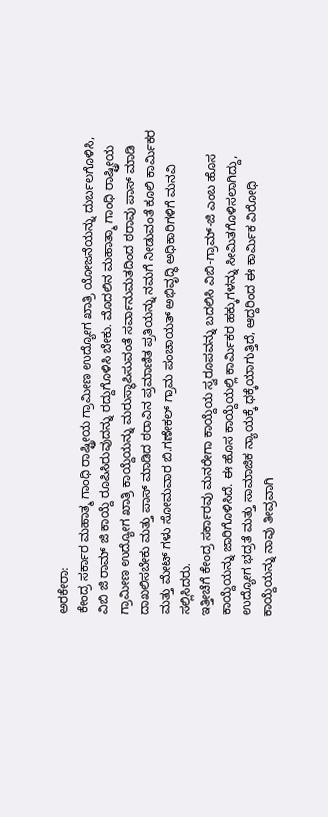ಅರಕೇರಾ:
ಕೇಂದ್ರ ಸರ್ಕಾರ ಮಹಾತ್ಮ ಗಾಂಧಿ ರಾಷ್ಟ್ರೀಯ ಗ್ರಾಮೀಣ ಉದ್ಯೋಗ ಖಾತ್ರಿ ಯೋಜನೆಯನ್ನು ದುರ್ಬಲಗೊಳಿಸಿ, ವಿಬಿ ಜಿ ರಾಮ್ ಜಿ ಕಾಯ್ದೆ ರೂಪಿಸಿರುವುದನ್ನು ರದ್ದುಗೊಳಿಸಿ ಬೇಕು. ಮೊದಲಿನ ಮಹಾತ್ಮಾ ಗಾಂಧಿ ರಾಷ್ಟ್ರೀಯ ಗ್ರಾಮೀಣ ಉದ್ಯೋಗ ಖಾತ್ರಿ ಕಾಯ್ದೆಯನ್ನು ಮರುಸ್ಥಾಪಿಸುವಂತೆ ಸರ್ವಾನುಮತದಿಂದ ಠರಾವು ಪಾಸ್ ಮಾಡಿ ದಾಖಲಿಸಬೇಕು ಮತ್ತು ಪಾಸ್ ಮಾಡಿದ ಠರಾವಿನ ಪ್ರಮಾಣಿತ ಪ್ರತಿಯನ್ನು ನಮಗೆ ನೀಡುವಂತೆ ಕೂಲಿ ಕಾರ್ಮಿಕರ ಮತ್ತು ಮೇಟ್ ಗಳು ಸೋಮವಾರ ಬಿ.ಗಣೇಕಲ್ ಗ್ರಾಮ ಪಂಚಾಯತ್ ಅಭಿವೃದ್ಧಿ ಅಧಿಕಾರಿಗಳಿಗೆ ಮನವಿ ಸಲ್ಲಿಸಿದರು.
ಇತ್ತೀಚೆಗೆ ಕೇಂದ್ರ ಸರ್ಕಾರವು ಮನರೇಗಾ ಕಾಯ್ದೆಯ ಸ್ವರೂಪವನ್ನು ಬದಲಿಸಿ ವಿಬಿ-ಗ್ರಾಮ್-ಜಿ ಎಂಬ ಹೊಸ ಕಾಯ್ದೆಯನ್ನು ಜಾರಿಗೊಳಿಸಿದೆ. ಈ ಹೊಸ ಕಾಯ್ದೆಯಲ್ಲಿ ಕಾರ್ಮಿಕರ ಹಕ್ಕುಗಳನ್ನು ಸೀಮಿತಗೊಳಿಸಲಾಗಿದ್ದು, ಉದ್ಯೋಗ ಭದ್ರತೆ ಮತ್ತು ಸಾಮಾಜಿಕ ನ್ಯಾಯಕ್ಕೆ ಧಕ್ಕೆಯಾಗುತ್ತಿದೆ, ಆದ್ದರಿಂದ ಈ ಕಾರ್ಮಿಕ ವಿರೋಧಿ ಕಾಯ್ದೆಯನ್ನು ನಾವು ತೀವ್ರವಾಗಿ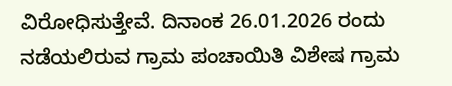ವಿರೋಧಿಸುತ್ತೇವೆ. ದಿನಾಂಕ 26.01.2026 ರಂದು ನಡೆಯಲಿರುವ ಗ್ರಾಮ ಪಂಚಾಯಿತಿ ವಿಶೇಷ ಗ್ರಾಮ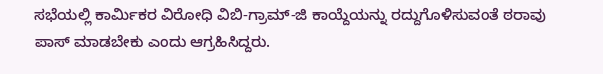ಸಭೆಯಲ್ಲಿ ಕಾರ್ಮಿಕರ ವಿರೋಧಿ ವಿಬಿ-ಗ್ರಾಮ್-ಜಿ ಕಾಯ್ದೆಯನ್ನು ರದ್ದುಗೊಳಿಸುವಂತೆ ಠರಾವು ಪಾಸ್ ಮಾಡಬೇಕು ಎಂದು ಆಗ್ರಹಿಸಿದ್ದರು.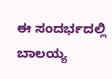ಈ ಸಂದರ್ಭದಲ್ಲಿ ಬಾಲಯ್ಯ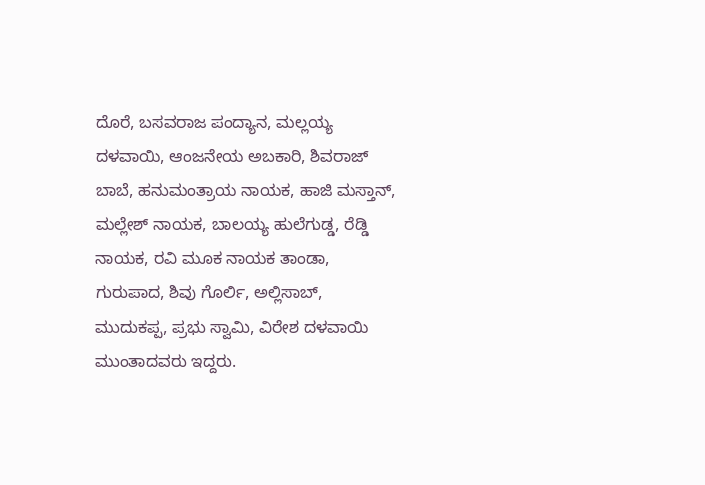ದೊರೆ, ಬಸವರಾಜ ಪಂದ್ಯಾನ, ಮಲ್ಲಯ್ಯ ದಳವಾಯಿ, ಆಂಜನೇಯ ಅಬಕಾರಿ, ಶಿವರಾಜ್ ಬಾಬೆ, ಹನುಮಂತ್ರಾಯ ನಾಯಕ, ಹಾಜಿ ಮಸ್ತಾನ್, ಮಲ್ಲೇಶ್ ನಾಯಕ, ಬಾಲಯ್ಯ ಹುಲೆಗುಡ್ಡ, ರೆಡ್ಡಿ ನಾಯಕ, ರವಿ ಮೂಕ ನಾಯಕ ತಾಂಡಾ, ಗುರುಪಾದ, ಶಿವು ಗೊರ್ಲಿ, ಅಲ್ಲಿಸಾಬ್, ಮುದುಕಪ್ಪ, ಪ್ರಭು ಸ್ವಾಮಿ, ವಿರೇಶ ದಳವಾಯಿ ಮುಂತಾದವರು ಇದ್ದರು.